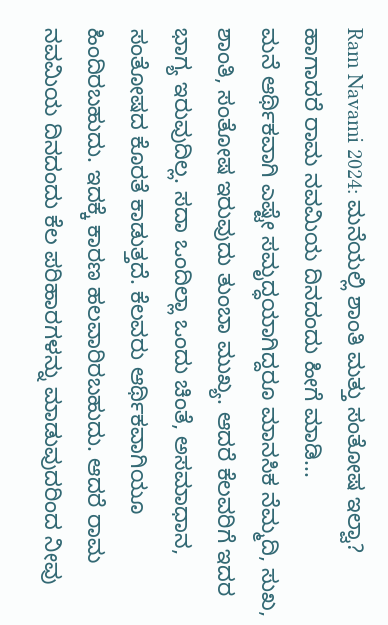Ram Navami 2024: ಮನೆಯಲ್ಲಿ ಶಾಂತಿ ಮತ್ತು ಸಂತೋಷ ಇಲ್ವಾ? ಹಾಗಾದರೆ ರಾಮ ನವಮಿಯ ದಿನದಂದು ಹೀಗೆ ಮಾಡಿ...
ಮನೆ ಆರ್ಥಿಕವಾಗಿ ಎಷ್ಟೇ ಸಮೃದ್ಧಯಾಗಿದ್ದರೂ ಮಾನಸಿಕ ನೆಮ್ಮದಿ, ಸುಖ, ಶಾಂತಿ, ಸಂತೋಷ ಇರುವುದು ತುಂಬಾ ಮುಖ್ಯ. ಆದರೆ ಕೆಲವರಿಗೆ ಇದರ ಭಾಗ್ಯ ಇರುವುದಿಲ್ಲ. ಸದಾ ಒಂದಿಲ್ಲಾ ಒಂದು ಚಿಂತೆ, ಅಸಮಾಧಾನ, ಸಂತೋಷದ ಕೊರತೆ ಕಾಡುತ್ತದೆ. ಕೆಲವರು ಆರ್ಥಿಕವಾಗಿಯೂ ಹಿಂದಿರಬಹುದು. ಇದಕ್ಕೆ ಕಾರಣ ಹಲವಾರಿರಬಹುದು. ಆದರೆ ರಾಮ ನವಮಿಯ ದಿನದಂದು ಕೆಲ ಪರಿಹಾರಗಳನ್ನು ಮಾಡುವುದರಿಂದ ನೀವು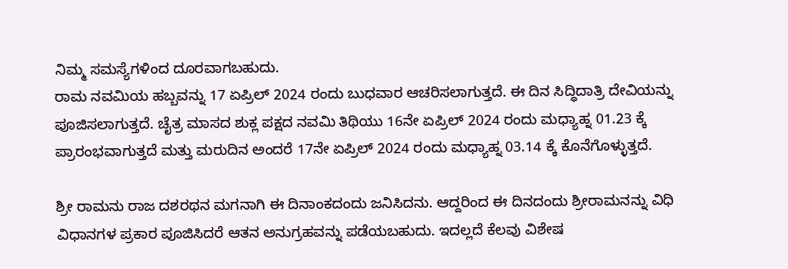ನಿಮ್ಮ ಸಮಸ್ಯೆಗಳಿಂದ ದೂರವಾಗಬಹುದು.
ರಾಮ ನವಮಿಯ ಹಬ್ಬವನ್ನು 17 ಏಪ್ರಿಲ್ 2024 ರಂದು ಬುಧವಾರ ಆಚರಿಸಲಾಗುತ್ತದೆ. ಈ ದಿನ ಸಿದ್ಧಿದಾತ್ರಿ ದೇವಿಯನ್ನು ಪೂಜಿಸಲಾಗುತ್ತದೆ. ಚೈತ್ರ ಮಾಸದ ಶುಕ್ಲ ಪಕ್ಷದ ನವಮಿ ತಿಥಿಯು 16ನೇ ಏಪ್ರಿಲ್ 2024 ರಂದು ಮಧ್ಯಾಹ್ನ 01.23 ಕ್ಕೆ ಪ್ರಾರಂಭವಾಗುತ್ತದೆ ಮತ್ತು ಮರುದಿನ ಅಂದರೆ 17ನೇ ಏಪ್ರಿಲ್ 2024 ರಂದು ಮಧ್ಯಾಹ್ನ 03.14 ಕ್ಕೆ ಕೊನೆಗೊಳ್ಳುತ್ತದೆ.

ಶ್ರೀ ರಾಮನು ರಾಜ ದಶರಥನ ಮಗನಾಗಿ ಈ ದಿನಾಂಕದಂದು ಜನಿಸಿದನು. ಆದ್ದರಿಂದ ಈ ದಿನದಂದು ಶ್ರೀರಾಮನನ್ನು ವಿಧಿ ವಿಧಾನಗಳ ಪ್ರಕಾರ ಪೂಜಿಸಿದರೆ ಆತನ ಅನುಗ್ರಹವನ್ನು ಪಡೆಯಬಹುದು. ಇದಲ್ಲದೆ ಕೆಲವು ವಿಶೇಷ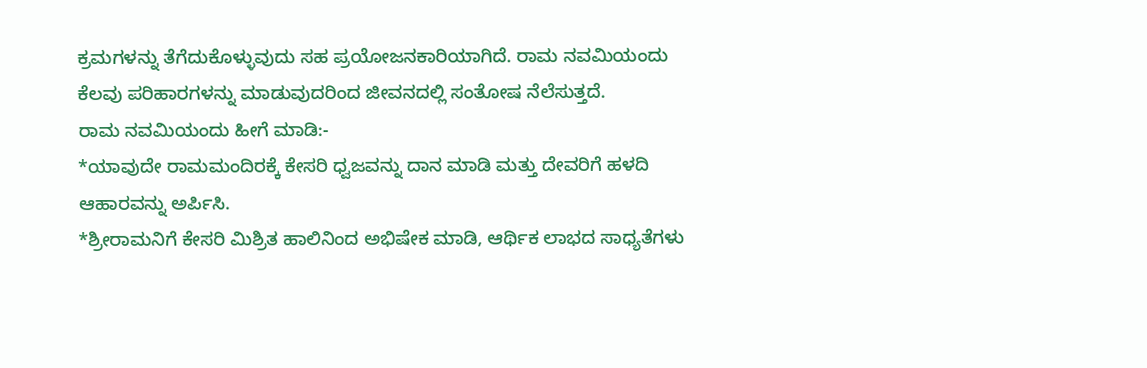ಕ್ರಮಗಳನ್ನು ತೆಗೆದುಕೊಳ್ಳುವುದು ಸಹ ಪ್ರಯೋಜನಕಾರಿಯಾಗಿದೆ. ರಾಮ ನವಮಿಯಂದು ಕೆಲವು ಪರಿಹಾರಗಳನ್ನು ಮಾಡುವುದರಿಂದ ಜೀವನದಲ್ಲಿ ಸಂತೋಷ ನೆಲೆಸುತ್ತದೆ.
ರಾಮ ನವಮಿಯಂದು ಹೀಗೆ ಮಾಡಿ:-
*ಯಾವುದೇ ರಾಮಮಂದಿರಕ್ಕೆ ಕೇಸರಿ ಧ್ವಜವನ್ನು ದಾನ ಮಾಡಿ ಮತ್ತು ದೇವರಿಗೆ ಹಳದಿ ಆಹಾರವನ್ನು ಅರ್ಪಿಸಿ.
*ಶ್ರೀರಾಮನಿಗೆ ಕೇಸರಿ ಮಿಶ್ರಿತ ಹಾಲಿನಿಂದ ಅಭಿಷೇಕ ಮಾಡಿ, ಆರ್ಥಿಕ ಲಾಭದ ಸಾಧ್ಯತೆಗಳು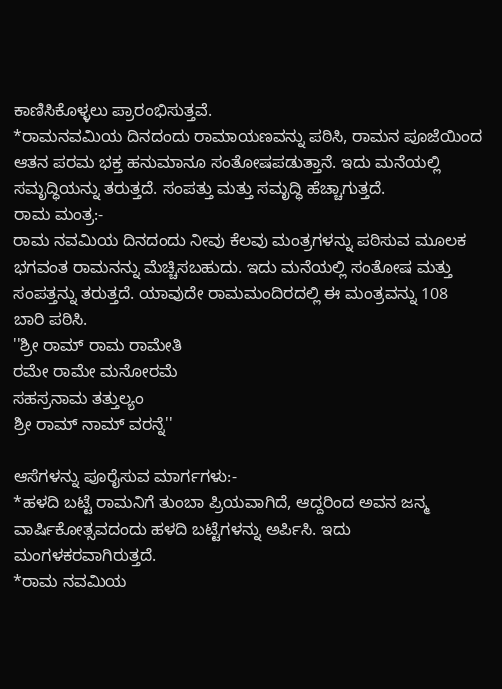ಕಾಣಿಸಿಕೊಳ್ಳಲು ಪ್ರಾರಂಭಿಸುತ್ತವೆ.
*ರಾಮನವಮಿಯ ದಿನದಂದು ರಾಮಾಯಣವನ್ನು ಪಠಿಸಿ, ರಾಮನ ಪೂಜೆಯಿಂದ ಆತನ ಪರಮ ಭಕ್ತ ಹನುಮಾನೂ ಸಂತೋಷಪಡುತ್ತಾನೆ. ಇದು ಮನೆಯಲ್ಲಿ ಸಮೃದ್ಧಿಯನ್ನು ತರುತ್ತದೆ. ಸಂಪತ್ತು ಮತ್ತು ಸಮೃದ್ಧಿ ಹೆಚ್ಚಾಗುತ್ತದೆ.
ರಾಮ ಮಂತ್ರ:-
ರಾಮ ನವಮಿಯ ದಿನದಂದು ನೀವು ಕೆಲವು ಮಂತ್ರಗಳನ್ನು ಪಠಿಸುವ ಮೂಲಕ ಭಗವಂತ ರಾಮನನ್ನು ಮೆಚ್ಚಿಸಬಹುದು. ಇದು ಮನೆಯಲ್ಲಿ ಸಂತೋಷ ಮತ್ತು ಸಂಪತ್ತನ್ನು ತರುತ್ತದೆ. ಯಾವುದೇ ರಾಮಮಂದಿರದಲ್ಲಿ ಈ ಮಂತ್ರವನ್ನು 108 ಬಾರಿ ಪಠಿಸಿ.
''ಶ್ರೀ ರಾಮ್ ರಾಮ ರಾಮೇತಿ
ರಮೇ ರಾಮೇ ಮನೋರಮೆ
ಸಹಸ್ರನಾಮ ತತ್ತುಲ್ಯಂ
ಶ್ರೀ ರಾಮ್ ನಾಮ್ ವರನ್ನೆ''

ಆಸೆಗಳನ್ನು ಪೂರೈಸುವ ಮಾರ್ಗಗಳು:-
*ಹಳದಿ ಬಟ್ಟೆ ರಾಮನಿಗೆ ತುಂಬಾ ಪ್ರಿಯವಾಗಿದೆ, ಆದ್ದರಿಂದ ಅವನ ಜನ್ಮ ವಾರ್ಷಿಕೋತ್ಸವದಂದು ಹಳದಿ ಬಟ್ಟೆಗಳನ್ನು ಅರ್ಪಿಸಿ. ಇದು ಮಂಗಳಕರವಾಗಿರುತ್ತದೆ.
*ರಾಮ ನವಮಿಯ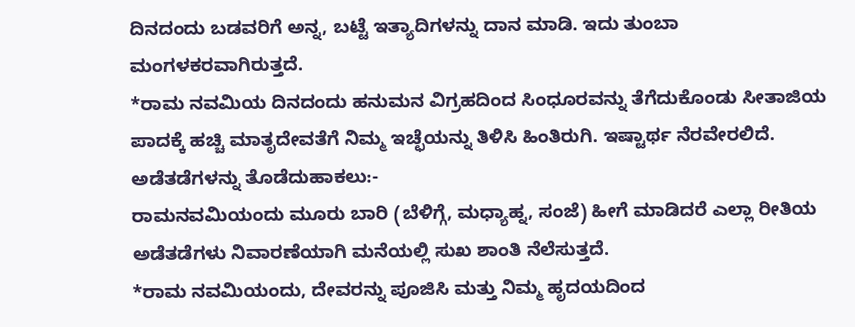ದಿನದಂದು ಬಡವರಿಗೆ ಅನ್ನ, ಬಟ್ಟೆ ಇತ್ಯಾದಿಗಳನ್ನು ದಾನ ಮಾಡಿ. ಇದು ತುಂಬಾ ಮಂಗಳಕರವಾಗಿರುತ್ತದೆ.
*ರಾಮ ನವಮಿಯ ದಿನದಂದು ಹನುಮನ ವಿಗ್ರಹದಿಂದ ಸಿಂಧೂರವನ್ನು ತೆಗೆದುಕೊಂಡು ಸೀತಾಜಿಯ ಪಾದಕ್ಕೆ ಹಚ್ಚಿ ಮಾತೃದೇವತೆಗೆ ನಿಮ್ಮ ಇಚ್ಛೆಯನ್ನು ತಿಳಿಸಿ ಹಿಂತಿರುಗಿ. ಇಷ್ಟಾರ್ಥ ನೆರವೇರಲಿದೆ.
ಅಡೆತಡೆಗಳನ್ನು ತೊಡೆದುಹಾಕಲು:-
ರಾಮನವಮಿಯಂದು ಮೂರು ಬಾರಿ (ಬೆಳಿಗ್ಗೆ, ಮಧ್ಯಾಹ್ನ, ಸಂಜೆ) ಹೀಗೆ ಮಾಡಿದರೆ ಎಲ್ಲಾ ರೀತಿಯ ಅಡೆತಡೆಗಳು ನಿವಾರಣೆಯಾಗಿ ಮನೆಯಲ್ಲಿ ಸುಖ ಶಾಂತಿ ನೆಲೆಸುತ್ತದೆ.
*ರಾಮ ನವಮಿಯಂದು, ದೇವರನ್ನು ಪೂಜಿಸಿ ಮತ್ತು ನಿಮ್ಮ ಹೃದಯದಿಂದ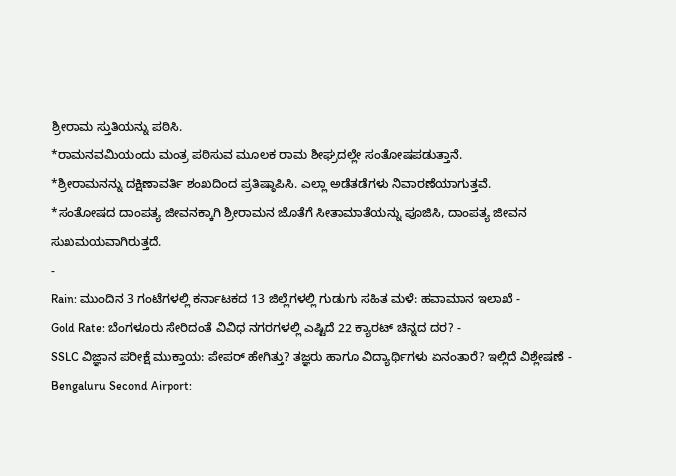ಶ್ರೀರಾಮ ಸ್ತುತಿಯನ್ನು ಪಠಿಸಿ.
*ರಾಮನವಮಿಯಂದು ಮಂತ್ರ ಪಠಿಸುವ ಮೂಲಕ ರಾಮ ಶೀಘ್ರದಲ್ಲೇ ಸಂತೋಷಪಡುತ್ತಾನೆ.
*ಶ್ರೀರಾಮನನ್ನು ದಕ್ಷಿಣಾವರ್ತಿ ಶಂಖದಿಂದ ಪ್ರತಿಷ್ಠಾಪಿಸಿ. ಎಲ್ಲಾ ಅಡೆತಡೆಗಳು ನಿವಾರಣೆಯಾಗುತ್ತವೆ.
*ಸಂತೋಷದ ದಾಂಪತ್ಯ ಜೀವನಕ್ಕಾಗಿ ಶ್ರೀರಾಮನ ಜೊತೆಗೆ ಸೀತಾಮಾತೆಯನ್ನು ಪೂಜಿಸಿ, ದಾಂಪತ್ಯ ಜೀವನ ಸುಖಮಯವಾಗಿರುತ್ತದೆ.
-
Rain: ಮುಂದಿನ 3 ಗಂಟೆಗಳಲ್ಲಿ ಕರ್ನಾಟಕದ 13 ಜಿಲ್ಲೆಗಳಲ್ಲಿ ಗುಡುಗು ಸಹಿತ ಮಳೆ: ಹವಾಮಾನ ಇಲಾಖೆ -
Gold Rate: ಬೆಂಗಳೂರು ಸೇರಿದಂತೆ ವಿವಿಧ ನಗರಗಳಲ್ಲಿ ಎಷ್ಟಿದೆ 22 ಕ್ಯಾರಟ್ ಚಿನ್ನದ ದರ? -
SSLC ವಿಜ್ಞಾನ ಪರೀಕ್ಷೆ ಮುಕ್ತಾಯ: ಪೇಪರ್ ಹೇಗಿತ್ತು? ತಜ್ಞರು ಹಾಗೂ ವಿದ್ಯಾರ್ಥಿಗಳು ಏನಂತಾರೆ? ಇಲ್ಲಿದೆ ವಿಶ್ಲೇಷಣೆ -
Bengaluru Second Airport: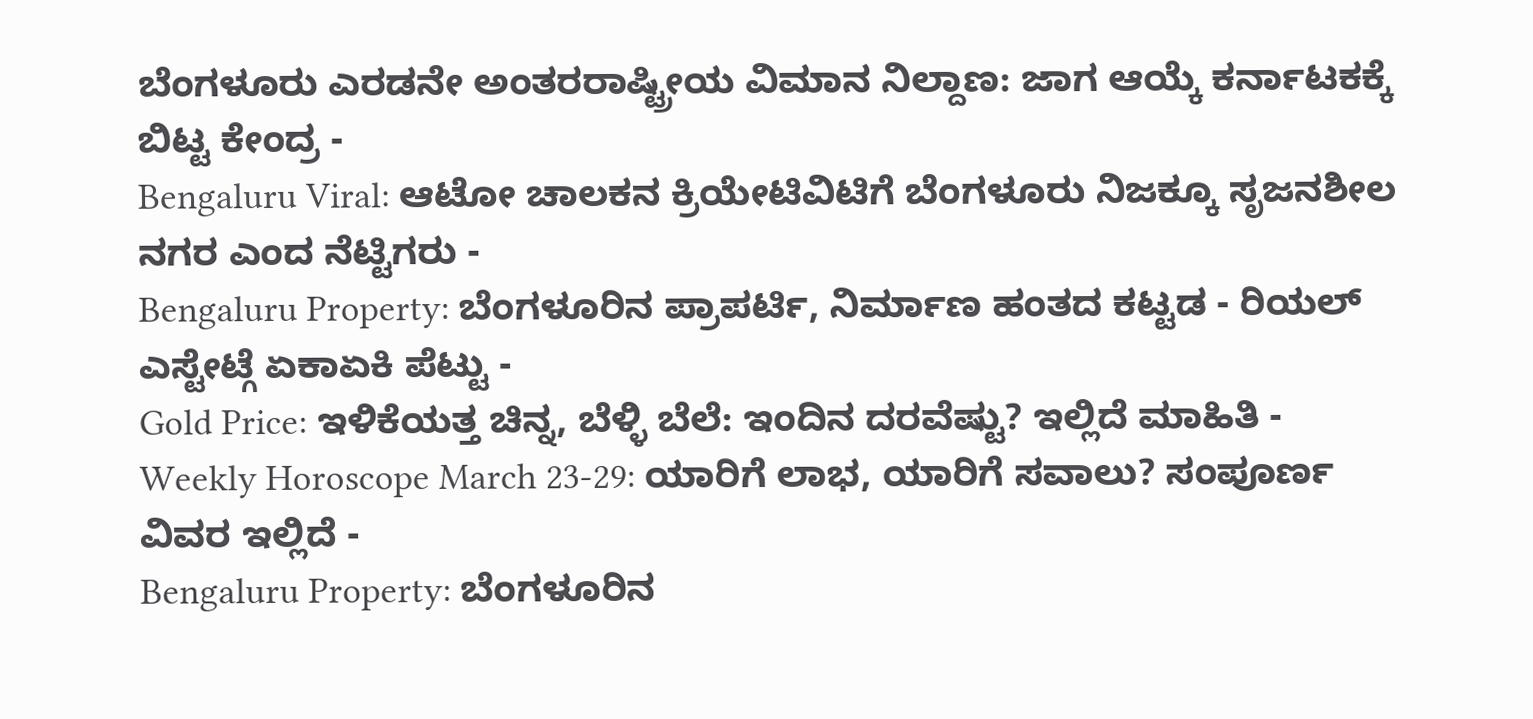ಬೆಂಗಳೂರು ಎರಡನೇ ಅಂತರರಾಷ್ಟ್ರೀಯ ವಿಮಾನ ನಿಲ್ದಾಣ: ಜಾಗ ಆಯ್ಕೆ ಕರ್ನಾಟಕಕ್ಕೆ ಬಿಟ್ಟ ಕೇಂದ್ರ -
Bengaluru Viral: ಆಟೋ ಚಾಲಕನ ಕ್ರಿಯೇಟಿವಿಟಿಗೆ ಬೆಂಗಳೂರು ನಿಜಕ್ಕೂ ಸೃಜನಶೀಲ ನಗರ ಎಂದ ನೆಟ್ಟಿಗರು -
Bengaluru Property: ಬೆಂಗಳೂರಿನ ಪ್ರಾಪರ್ಟಿ, ನಿರ್ಮಾಣ ಹಂತದ ಕಟ್ಟಡ - ರಿಯಲ್ ಎಸ್ಟೇಟ್ಗೆ ಏಕಾಏಕಿ ಪೆಟ್ಟು -
Gold Price: ಇಳಿಕೆಯತ್ತ ಚಿನ್ನ, ಬೆಳ್ಳಿ ಬೆಲೆ: ಇಂದಿನ ದರವೆಷ್ಟು? ಇಲ್ಲಿದೆ ಮಾಹಿತಿ -
Weekly Horoscope March 23-29: ಯಾರಿಗೆ ಲಾಭ, ಯಾರಿಗೆ ಸವಾಲು? ಸಂಪೂರ್ಣ ವಿವರ ಇಲ್ಲಿದೆ -
Bengaluru Property: ಬೆಂಗಳೂರಿನ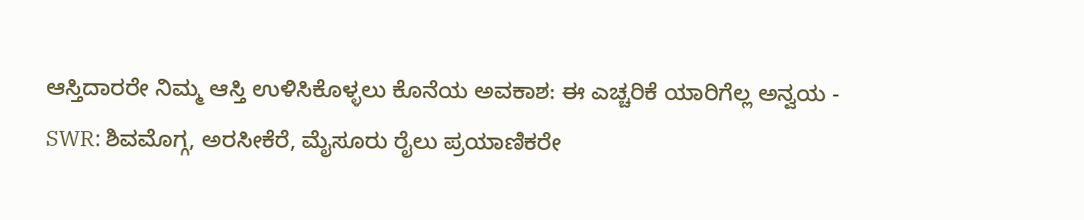ಆಸ್ತಿದಾರರೇ ನಿಮ್ಮ ಆಸ್ತಿ ಉಳಿಸಿಕೊಳ್ಳಲು ಕೊನೆಯ ಅವಕಾಶ: ಈ ಎಚ್ಚರಿಕೆ ಯಾರಿಗೆಲ್ಲ ಅನ್ವಯ -
SWR: ಶಿವಮೊಗ್ಗ, ಅರಸೀಕೆರೆ, ಮೈಸೂರು ರೈಲು ಪ್ರಯಾಣಿಕರೇ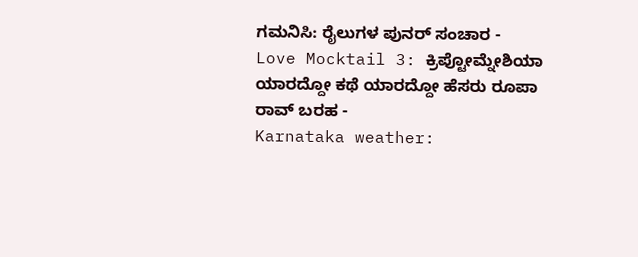ಗಮನಿಸಿ: ರೈಲುಗಳ ಪುನರ್ ಸಂಚಾರ -
Love Mocktail 3: ಕ್ರಿಪ್ಟೋಮ್ನೇಶಿಯಾ ಯಾರದ್ದೋ ಕಥೆ ಯಾರದ್ದೋ ಹೆಸರು ರೂಪಾ ರಾವ್ ಬರಹ -
Karnataka weather: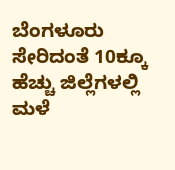ಬೆಂಗಳೂರು ಸೇರಿದಂತೆ 10ಕ್ಕೂ ಹೆಚ್ಚು ಜಿಲ್ಲೆಗಳಲ್ಲಿ ಮಳೆ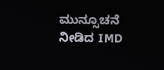ಮುನ್ಸೂಚನೆ ನೀಡಿದ IMD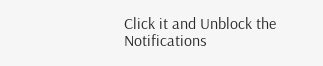Click it and Unblock the Notifications